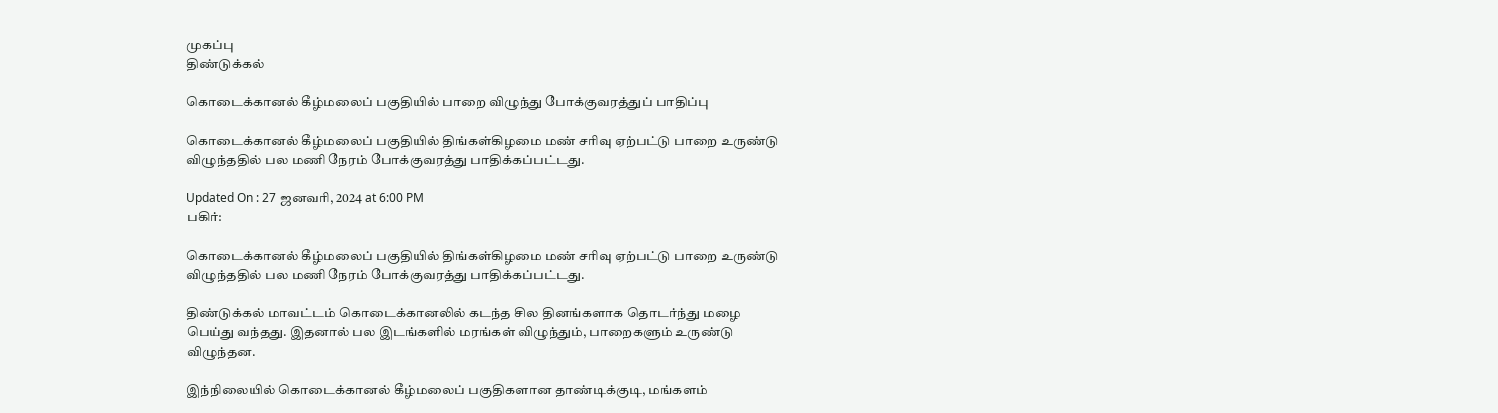முகப்பு
திண்டுக்கல்

கொடைக்கானல் கீழ்மலைப் பகுதியில் பாறை விழுந்து போக்குவரத்துப் பாதிப்பு

கொடைக்கானல் கீழ்மலைப் பகுதியில் திங்கள்கிழமை மண் சரிவு ஏற்பட்டு பாறை உருண்டு விழுந்ததில் பல மணி நேரம் போக்குவரத்து பாதிக்கப்பட்டது.

Updated On : 27 ஜனவரி, 2024 at 6:00 PM
பகிர்:

கொடைக்கானல் கீழ்மலைப் பகுதியில் திங்கள்கிழமை மண் சரிவு ஏற்பட்டு பாறை உருண்டு விழுந்ததில் பல மணி நேரம் போக்குவரத்து பாதிக்கப்பட்டது.

திண்டுக்கல் மாவட்டம் கொடைக்கானலில் கடந்த சில தினங்களாக தொடர்ந்து மழை பெய்து வந்தது. இதனால் பல இடங்களில் மரங்கள் விழுந்தும், பாறைகளும் உருண்டு விழுந்தன.

இந்நிலையில் கொடைக்கானல் கீழ்மலைப் பகுதிகளான தாண்டிக்குடி, மங்களம்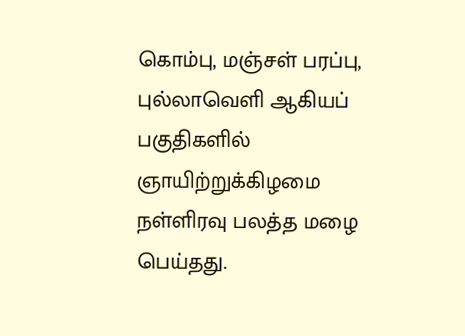கொம்பு, மஞ்சள் பரப்பு, புல்லாவெளி ஆகியப் பகுதிகளில் ஞாயிற்றுக்கிழமை நள்ளிரவு பலத்த மழை பெய்தது.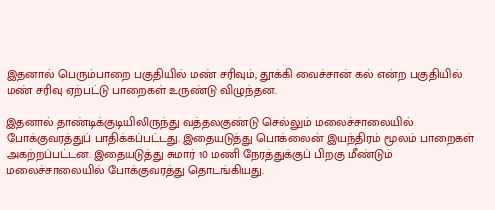இதனால் பெரும்பாறை பகுதியில் மண் சரிவும், தூக்கி வைச்சான் கல் என்ற பகுதியில் மண் சரிவு ஏற்பட்டு பாறைகள் உருண்டு விழுந்தன.

இதனால் தாண்டிக்குடியிலிருந்து வத்தலகுண்டு செல்லும் மலைச்சாலையில் போக்குவரத்துப் பாதிக்கப்பட்டது. இதையடுத்து பொக்லைன் இயந்திரம் மூலம் பாறைகள் அகற்றப்பட்டன. இதையடுத்து சுமார் 10 மணி நேரத்துக்குப் பிறகு மீண்டும் மலைச்சாலையில் போக்குவரத்து தொடங்கியது.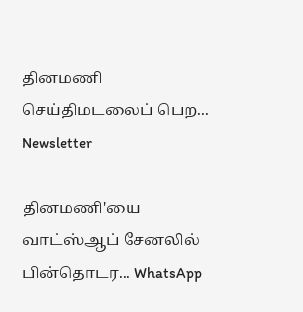தினமணி செய்திமடலைப் பெற... Newsletter

தினமணி'யை வாட்ஸ்ஆப் சேனலில் பின்தொடர... WhatsApp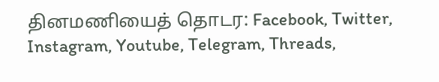தினமணியைத் தொடர: Facebook, Twitter, Instagram, Youtube, Telegram, Threads,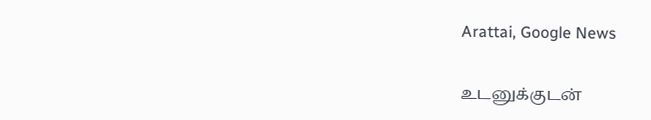Arattai, Google News

உடனுக்குடன்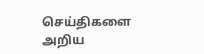செய்திகளை அறிய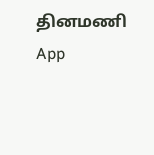தினமணி App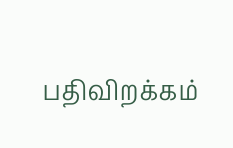பதிவிறக்கம்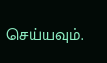செய்யவும்.